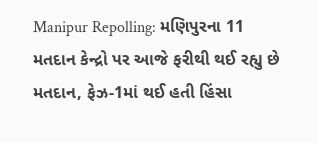Manipur Repolling: મણિપુરના 11 મતદાન કેન્દ્રો પર આજે ફરીથી થઈ રહ્યુ છે મતદાન, ફેઝ-1માં થઈ હતી હિંસા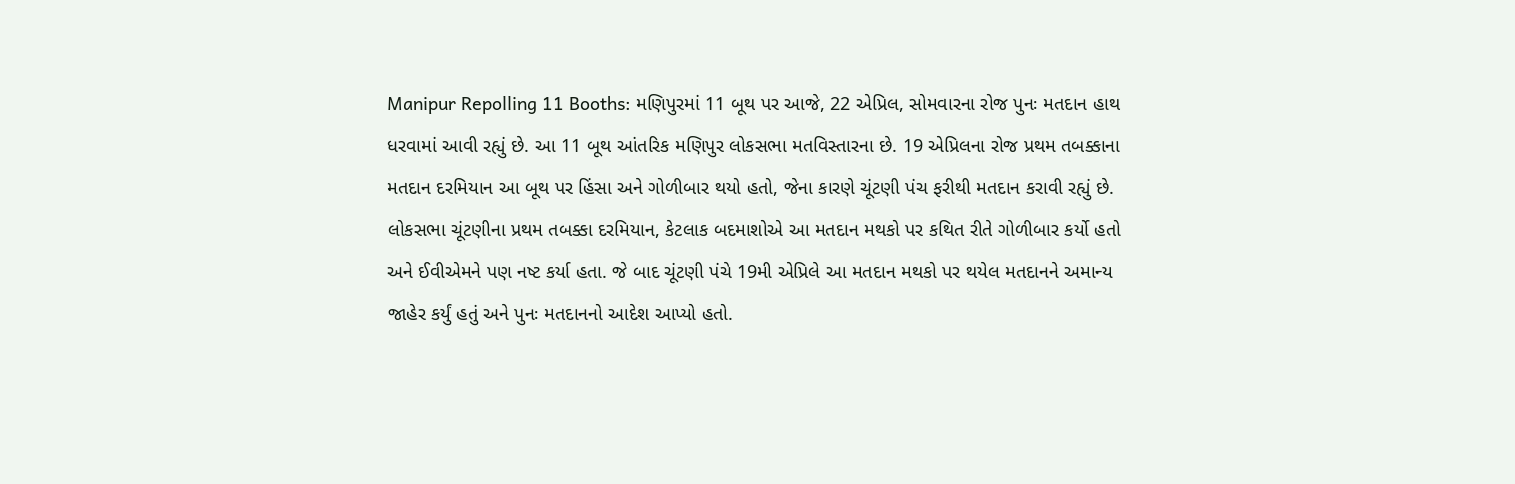Manipur Repolling 11 Booths: મણિપુરમાં 11 બૂથ પર આજે, 22 એપ્રિલ, સોમવારના રોજ પુનઃ મતદાન હાથ ધરવામાં આવી રહ્યું છે. આ 11 બૂથ આંતરિક મણિપુર લોકસભા મતવિસ્તારના છે. 19 એપ્રિલના રોજ પ્રથમ તબક્કાના મતદાન દરમિયાન આ બૂથ પર હિંસા અને ગોળીબાર થયો હતો, જેના કારણે ચૂંટણી પંચ ફરીથી મતદાન કરાવી રહ્યું છે.
લોકસભા ચૂંટણીના પ્રથમ તબક્કા દરમિયાન, કેટલાક બદમાશોએ આ મતદાન મથકો પર કથિત રીતે ગોળીબાર કર્યો હતો અને ઈવીએમને પણ નષ્ટ કર્યા હતા. જે બાદ ચૂંટણી પંચે 19મી એપ્રિલે આ મતદાન મથકો પર થયેલ મતદાનને અમાન્ય જાહેર કર્યું હતું અને પુનઃ મતદાનનો આદેશ આપ્યો હતો.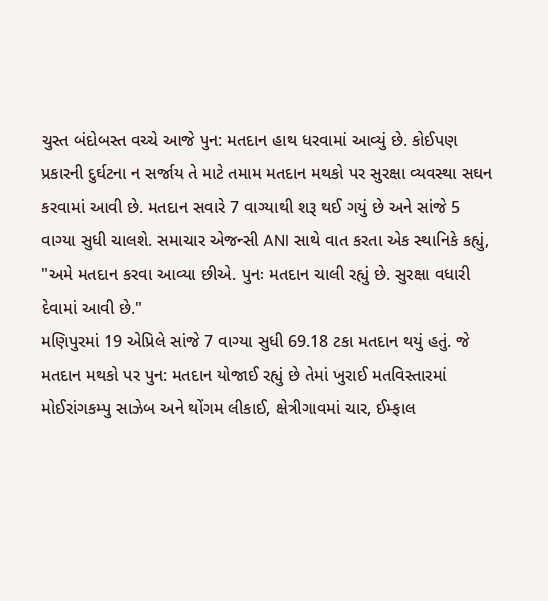ચુસ્ત બંદોબસ્ત વચ્ચે આજે પુન: મતદાન હાથ ધરવામાં આવ્યું છે. કોઈપણ પ્રકારની દુર્ઘટના ન સર્જાય તે માટે તમામ મતદાન મથકો પર સુરક્ષા વ્યવસ્થા સઘન કરવામાં આવી છે. મતદાન સવારે 7 વાગ્યાથી શરૂ થઈ ગયું છે અને સાંજે 5 વાગ્યા સુધી ચાલશે. સમાચાર એજન્સી ANI સાથે વાત કરતા એક સ્થાનિકે કહ્યું, "અમે મતદાન કરવા આવ્યા છીએ. પુનઃ મતદાન ચાલી રહ્યું છે. સુરક્ષા વધારી દેવામાં આવી છે."
મણિપુરમાં 19 એપ્રિલે સાંજે 7 વાગ્યા સુધી 69.18 ટકા મતદાન થયું હતું. જે મતદાન મથકો પર પુન: મતદાન યોજાઈ રહ્યું છે તેમાં ખુરાઈ મતવિસ્તારમાં મોઈરાંગકમ્પુ સાઝેબ અને થોંગમ લીકાઈ, ક્ષેત્રીગાવમાં ચાર, ઈમ્ફાલ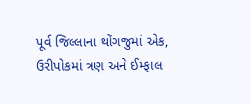પૂર્વ જિલ્લાના થોંગજુમાં એક, ઉરીપોકમાં ત્રણ અને ઈમ્ફાલ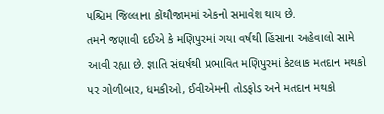પશ્ચિમ જિલ્લાના કોંથૌજામમાં એકનો સમાવેશ થાય છે.
તમને જણાવી દઈએ કે મણિપુરમાં ગયા વર્ષથી હિંસાના અહેવાલો સામે આવી રહ્યા છે. જ્ઞાતિ સંઘર્ષથી પ્રભાવિત મણિપુરમાં કેટલાક મતદાન મથકો પર ગોળીબાર, ધમકીઓ, ઈવીએમની તોડફોડ અને મતદાન મથકો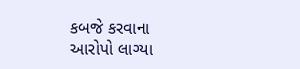કબજે કરવાના આરોપો લાગ્યા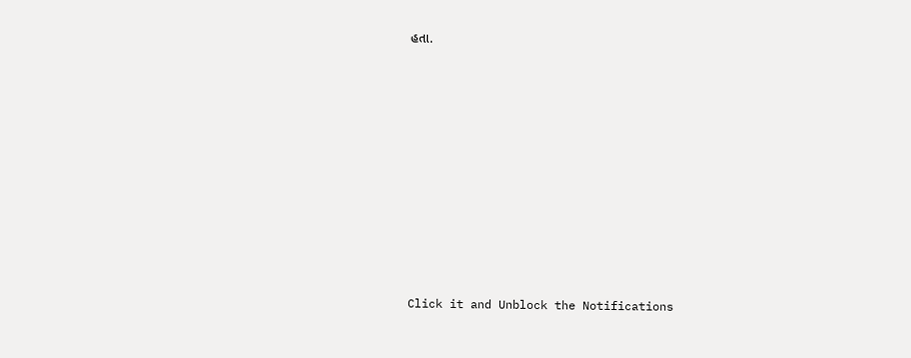હતા.












Click it and Unblock the Notifications